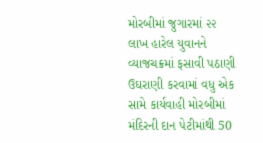મોરબીમાં જુગારમાં ૨૨ લાખ હારેલ યુવાનને વ્યાજચક્રમાં ફસાવી પઠાણી ઉઘરાણી કરવામાં વધુ એક સામે કાર્યવાહી મોરબીમાં મંદિરની દાન પેટીમાંથી 50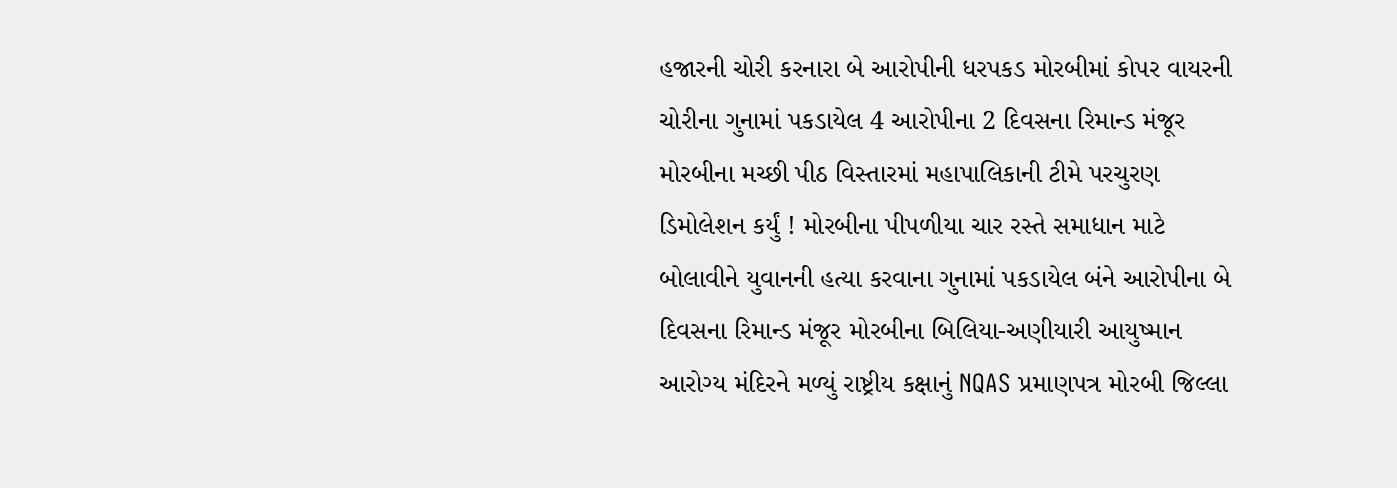હજારની ચોરી કરનારા બે આરોપીની ધરપકડ મોરબીમાં કોપર વાયરની ચોરીના ગુનામાં પકડાયેલ 4 આરોપીના 2 દિવસના રિમાન્ડ મંજૂર મોરબીના મચ્છી પીઠ વિસ્તારમાં મહાપાલિકાની ટીમે પરચુરણ ડિમોલેશન કર્યું ! મોરબીના પીપળીયા ચાર રસ્તે સમાધાન માટે બોલાવીને યુવાનની હત્યા કરવાના ગુનામાં પકડાયેલ બંને આરોપીના બે દિવસના રિમાન્ડ મંજૂર મોરબીના બિલિયા-અણીયારી આયુષ્માન આરોગ્ય મંદિરને મળ્યું રાષ્ટ્રીય કક્ષાનું NQAS પ્રમાણપત્ર મોરબી જિલ્લા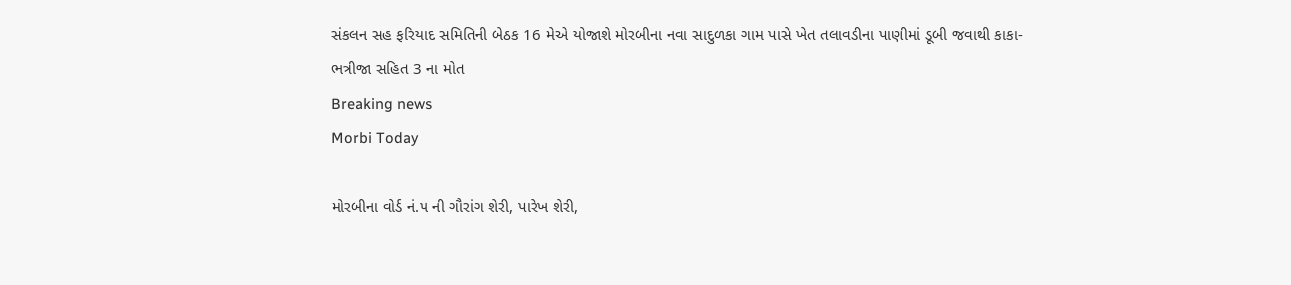સંકલન સહ ફરિયાદ સમિતિની બેઠક 16 મેએ યોજાશે મોરબીના નવા સાદુળકા ગામ પાસે ખેત તલાવડીના પાણીમાં ડૂબી જવાથી કાકા-ભત્રીજા સહિત 3 ના મોત
Breaking news
Morbi Today

મોરબીના વોર્ડ નં.૫ ની ગૌરાંગ શેરી, પારેખ શેરી,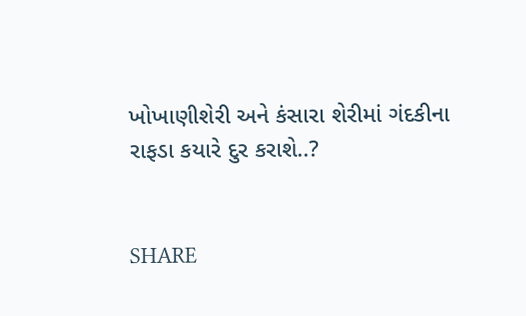ખોખાણીશેરી અને કંસારા શેરીમાં ગંદકીના રાફડા કયારે દુર કરાશે..?


SHARE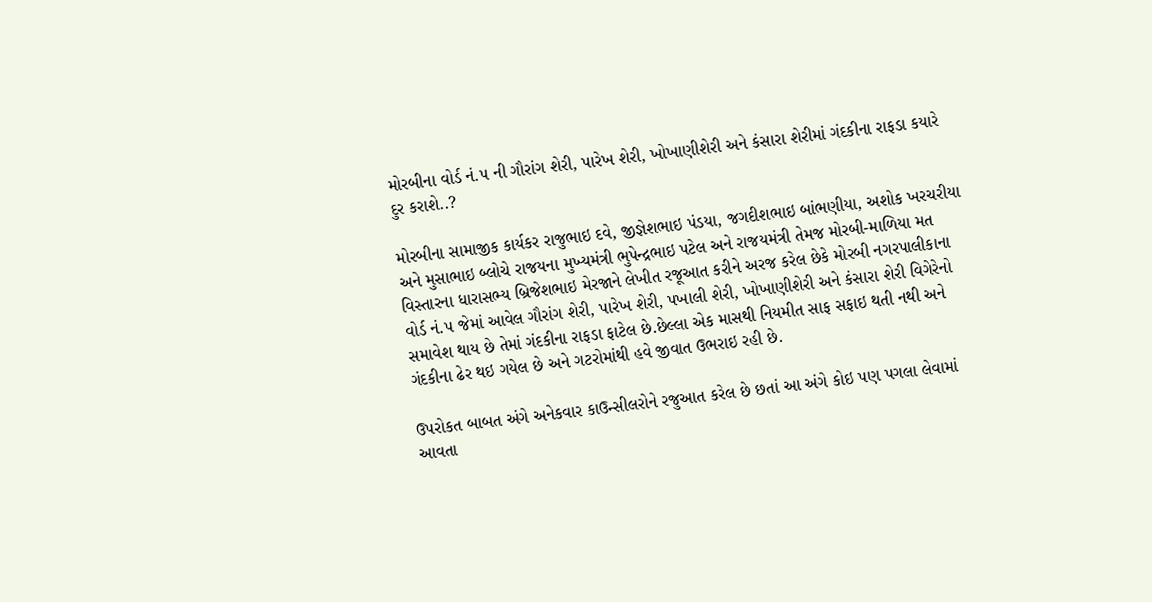મોરબીના વોર્ડ નં.૫ ની ગૌરાંગ શેરી, પારેખ શેરી, ખોખાણીશેરી અને કંસારા શેરીમાં ગંદકીના રાફડા કયારે દુર કરાશે..?

મોરબીના સામાજીક કાર્યકર રાજુભાઇ દવે, જીજ્ઞેશભાઇ પંડયા, જગદીશભાઇ બાંભણીયા, અશોક ખરચરીયા અને મુસાભાઇ બ્લોચે રાજયના મુખ્યમંત્રી ભુપેન્દ્રભાઇ પટેલ અને રાજયમંત્રી તેમજ મોરબી-માળિયા મત વિસ્તારના ધારાસભ્ય બ્રિજેશભાઇ મેરજાને લેખીત રજૂઆત કરીને અરજ કરેલ છેકે મોરબી નગરપાલીકાના વોર્ડ નં.૫ જેમાં આવેલ ગૌરાંગ શેરી, પારેખ શેરી, પખાલી શેરી, ખોખાણીશેરી અને કંસારા શેરી વિગેરેનો સમાવેશ થાય છે તેમાં ગંદકીના રાફડા ફાટેલ છે.છેલ્લા એક માસથી નિયમીત સાફ સફાઇ થતી નથી અને ગંદકીના ઢેર થઇ ગયેલ છે અને ગટરોમાંથી હવે જીવાત ઉભરાઇ રહી છે.

ઉપરોકત બાબત અંગે અનેકવાર કાઉન્સીલરોને રજુઆત કરેલ છે છતાં આ અંગે કોઇ પણ પગલા લેવામાં આવતા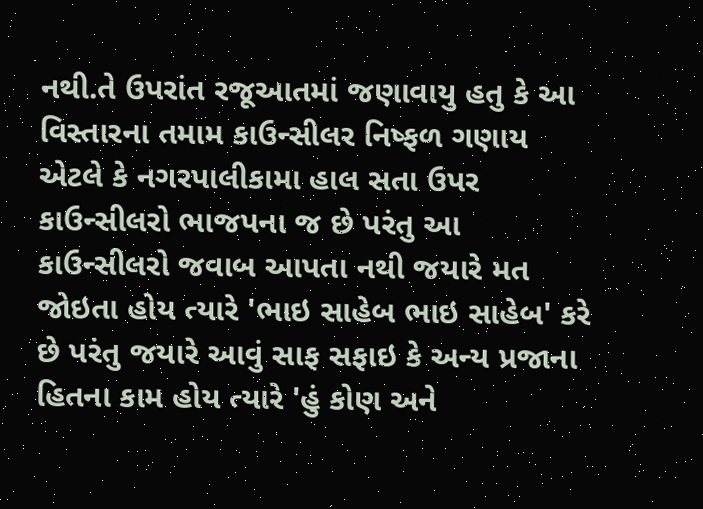નથી.તે ઉપરાંત રજૂઆતમાં જણાવાયુ હતુ કે આ વિસ્તારના તમામ કાઉન્સીલર નિષ્ફળ ગણાય એટલે કે નગરપાલીકામા હાલ સતા ઉપર કાઉન્સીલરો ભાજપના જ છે પરંતુ આ કાઉન્સીલરો જવાબ આપતા નથી જયારે મત જોઇતા હોય ત્યારે 'ભાઇ સાહેબ ભાઇ સાહેબ' કરે છે પરંતુ જયારે આવું સાફ સફાઇ કે અન્ય પ્રજાના હિતના કામ હોય ત્યારે 'હું કોણ અને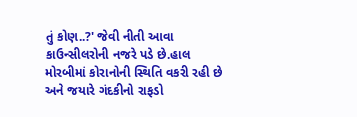તું કોણ..?' જેવી નીતી આવા કાઉન્સીલરોની નજરે પડે છે.હાલ મોરબીમાં કોરાનોની સ્થિતિ વકરી રહી છે અને જયારે ગંદકીનો રાફડો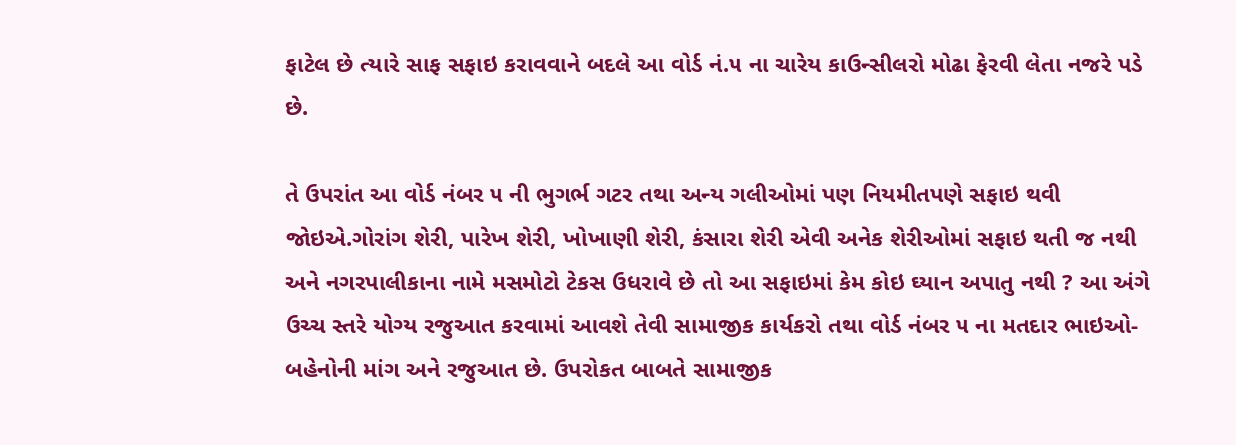ફાટેલ છે ત્યારે સાફ સફાઇ કરાવવાને બદલે આ વોર્ડ નં.૫ ના ચારેય કાઉન્સીલરો મોઢા ફેરવી લેતા નજરે પડે છે.

તે ઉપરાંત આ વોર્ડ નંબર ૫ ની ભુગર્ભ ગટર તથા અન્ય ગલીઓમાં પણ નિયમીતપણે સફાઇ થવી જોઇએ.ગોરાંગ શેરી, પારેખ શેરી, ખોખાણી શેરી, કંસારા શેરી એવી અનેક શેરીઓમાં સફાઇ થતી જ નથી અને નગરપાલીકાના નામે મસમોટો ટેકસ ઉધરાવે છે તો આ સફાઇમાં કેમ કોઇ ઘ્યાન અપાતુ નથી ? આ અંગે ઉચ્ચ સ્તરે યોગ્ય રજુઆત કરવામાં આવશે તેવી સામાજીક કાર્યકરો તથા વોર્ડ નંબર ૫ ના મતદાર ભાઇઓ-બહેનોની માંગ અને રજુઆત છે. ઉપરોકત બાબતે સામાજીક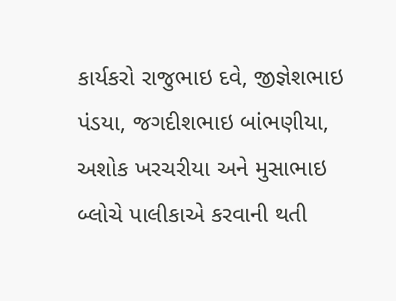કાર્યકરો રાજુભાઇ દવે, જીજ્ઞેશભાઇ પંડયા, જગદીશભાઇ બાંભણીયા, અશોક ખરચરીયા અને મુસાભાઇ બ્લોચે પાલીકાએ કરવાની થતી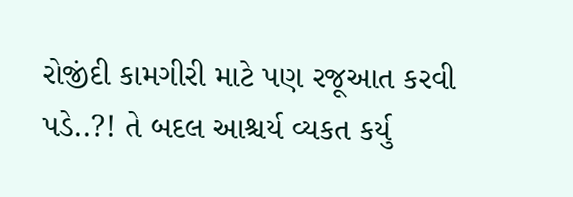રોજીંદી કામગીરી માટે પણ રજૂઆત કરવી પડે..?! તે બદલ આશ્ચર્ય વ્યકત કર્યુ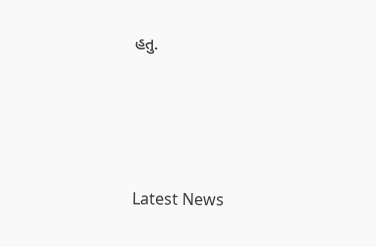હતુ.






Latest News